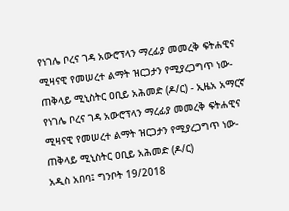የነገሌ ቦረና ገዳ አውሮፕላን ማረፊያ መመረቅ ፍትሐዊና ሚዛናዊ የመሠረተ ልማት ዝርጋታን የሚያረጋግጥ ነው-ጠቅላይ ሚኒስትር ዐቢይ አሕመድ (ዶ/ር) - ኢዜአ አማርኛ
የነገሌ ቦረና ገዳ አውሮፕላን ማረፊያ መመረቅ ፍትሐዊና ሚዛናዊ የመሠረተ ልማት ዝርጋታን የሚያረጋግጥ ነው-ጠቅላይ ሚኒስትር ዐቢይ አሕመድ (ዶ/ር)
አዲስ አበባ፤ ግንቦት 19/2018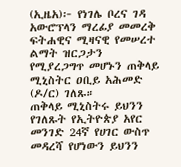(ኢዜአ)፦ የነገሌ ቦረና ገዳ አውሮፕላን ማረፊያ መመረቅ ፍትሐዊና ሚዛናዊ የመሠረተ ልማት ዝርጋታን የሚያረጋግጥ መሆኑን ጠቅላይ ሚኒስትር ዐቢይ አሕመድ (ዶ/ር) ገለጹ።
ጠቅላይ ሚኒስትሩ ይህንን የገለጹት የኢትዮጵያ አየር መንገድ 24ኛ የሀገር ውስጥ መዳረሻ የሆነውን ይህንን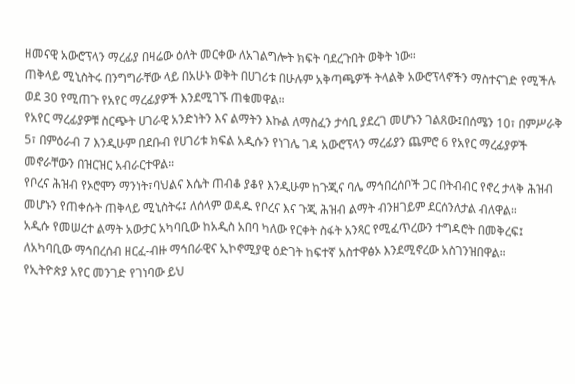ዘመናዊ አውሮፕላን ማረፊያ በዛሬው ዕለት መርቀው ለአገልግሎት ክፍት ባደረጉበት ወቅት ነው።
ጠቅላይ ሚኒስትሩ በንግግራቸው ላይ በአሁኑ ወቅት በሀገሪቱ በሁሉም አቅጣጫዎች ትላልቅ አውሮፕላኖችን ማስተናገድ የሚችሉ ወደ 30 የሚጠጉ የአየር ማረፊያዎች እንደሚገኙ ጠቁመዋል።
የአየር ማረፊያዎቹ ስርጭት ሀገራዊ አንድነትን እና ልማትን እኩል ለማስፈን ታሳቢ ያደረገ መሆኑን ገልጸው፤በሰሜን 10፣ በምሥራቅ 5፣ በምዕራብ 7 እንዲሁም በደቡብ የሀገሪቱ ክፍል አዲሱን የነገሌ ገዳ አውሮፕላን ማረፊያን ጨምሮ 6 የአየር ማረፊያዎች መኖራቸውን በዝርዝር አብራርተዋል።
የቦረና ሕዝብ የኦሮሞን ማንነት፣ባህልና እሴት ጠብቆ ያቆየ እንዲሁም ከጉጂና ባሌ ማኅበረሰቦች ጋር በትብብር የኖረ ታላቅ ሕዝብ መሆኑን የጠቀሱት ጠቅላይ ሚኒስትሩ፤ ለሰላም ወዳዱ የቦረና እና ጉጂ ሕዝብ ልማት ብንዘገይም ደርሰንለታል ብለዋል።
አዲሱ የመሠረተ ልማት አውታር አካባቢው ከአዲስ አበባ ካለው የርቀት ስፋት አንጻር የሚፈጥረውን ተግዳሮት በመቅረፍ፤ ለአካባቢው ማኅበረሰብ ዘርፈ-ብዙ ማኅበራዊና ኢኮኖሚያዊ ዕድገት ከፍተኛ አስተዋፅኦ እንደሚኖረው አስገንዝበዋል።
የኢትዮጵያ አየር መንገድ የገነባው ይህ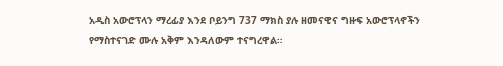አዲስ አውሮፕላን ማረፊያ እንደ ቦይንግ 737 ማክስ ያሉ ዘመናዊና ግዙፍ አውሮፕላኖችን የማስተናገድ ሙሉ አቅም እንዳለውም ተናግረዋል።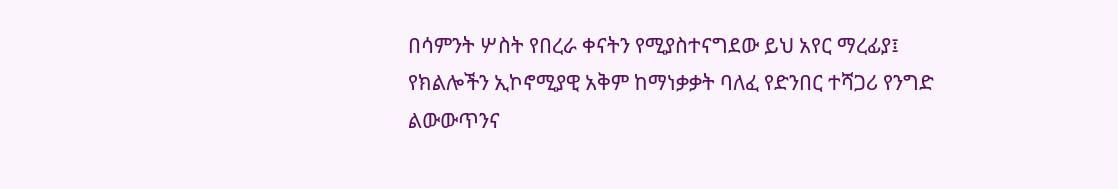በሳምንት ሦስት የበረራ ቀናትን የሚያስተናግደው ይህ አየር ማረፊያ፤ የክልሎችን ኢኮኖሚያዊ አቅም ከማነቃቃት ባለፈ የድንበር ተሻጋሪ የንግድ ልውውጥንና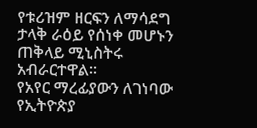የቱሪዝም ዘርፍን ለማሳደግ ታላቅ ራዕይ የሰነቀ መሆኑን ጠቅላይ ሚኒስትሩ አብራርተዋል።
የአየር ማረፊያውን ለገነባው የኢትዮጵያ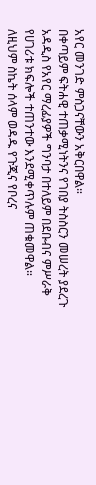አየር መንገድ ምስጋናቸውን አቅርበዋል።
በቀጣይም ፍትሐዊ ተጠቃሚነትንና የገበያ ትስስርን መሠረት ያደረጉ አዳዲስ የአየር ማረፊያዎች ግንባታ በተለይም በደቡብና ምሥራቅ የሀገሪቱ ክፍሎች ተጠንተው እንደሚቀጥሉም ጠቁመዋል።
ለዚህም ስኬት ሰላም ወዳዱ የጉጂና የቦረና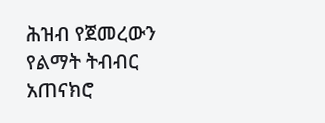ሕዝብ የጀመረውን የልማት ትብብር አጠናክሮ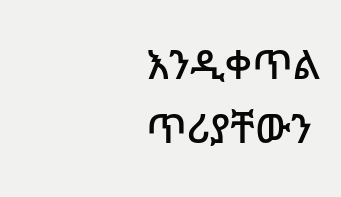እንዲቀጥል ጥሪያቸውን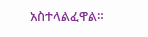አስተላልፈዋል።